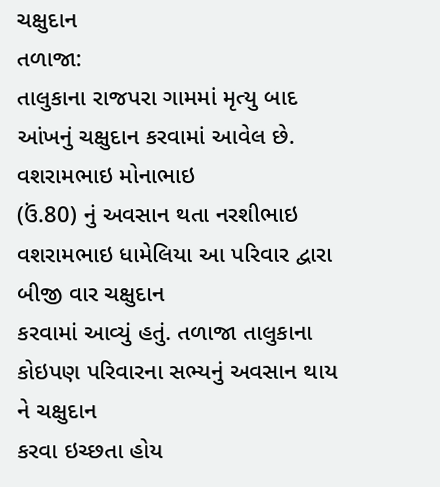ચક્ષુદાન
તળાજા:
તાલુકાના રાજપરા ગામમાં મૃત્યુ બાદ આંખનું ચક્ષુદાન કરવામાં આવેલ છે. વશરામભાઇ મોનાભાઇ
(ઉં.80) નું અવસાન થતા નરશીભાઇ વશરામભાઇ ધામેલિયા આ પરિવાર દ્વારા બીજી વાર ચક્ષુદાન
કરવામાં આવ્યું હતું. તળાજા તાલુકાના કોઇપણ પરિવારના સભ્યનું અવસાન થાય ને ચક્ષુદાન
કરવા ઇચ્છતા હોય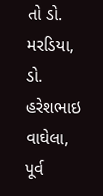તો ડો. મરડિયા, ડો. હરેશભાઇ વાઘેલા, પૂર્વ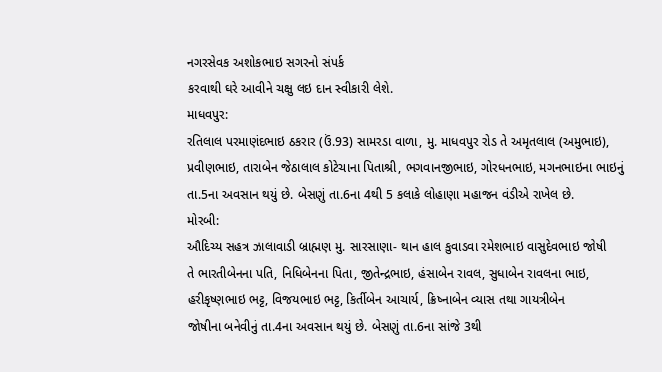નગરસેવક અશોકભાઇ સગરનો સંપર્ક
કરવાથી ઘરે આવીને ચક્ષુ લઇ દાન સ્વીકારી લેશે.
માધવપુર:
રતિલાલ પરમાણંદભાઇ ઠકરાર (ઉં.93) સામરડા વાળા, મુ. માધવપુર રોડ તે અમૃતલાલ (અમુભાઇ),
પ્રવીણભાઇ, તારાબેન જેઠાલાલ કોટેચાના પિતાશ્રી, ભગવાનજીભાઇ, ગોરધનભાઇ, મગનભાઇના ભાઇનું
તા.5ના અવસાન થયું છે. બેસણું તા.6ના 4થી 5 કલાકે લોહાણા મહાજન વંડીએ રાખેલ છે.
મોરબી:
ઔદિચ્ય સહત્ર ઝાલાવાડી બ્રાહ્મણ મુ. સારસાણા- થાન હાલ કુવાડવા રમેશભાઇ વાસુદેવભાઇ જોષી
તે ભારતીબેનના પતિ, નિધિબેનના પિતા, જીતેન્દ્રભાઇ, હંસાબેન રાવલ, સુધાબેન રાવલના ભાઇ,
હરીકૃષ્ણભાઇ ભટ્ટ, વિજયભાઇ ભટ્ટ, કિર્તીબેન આચાર્ય, ક્રિષ્નાબેન વ્યાસ તથા ગાયત્રીબેન
જોષીના બનેવીનું તા.4ના અવસાન થયું છે. બેસણું તા.6ના સાંજે 3થી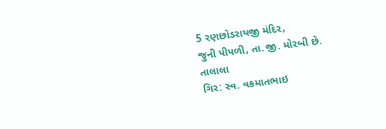5 રણછોડરાયજી મંદિર,
જુની પીપળી, તા.જી. મોરબી છે.
તાલાલા
ગિર: સ્વ. વકમાતભાઇ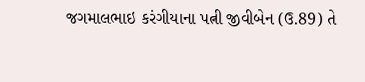જગમાલભાઇ કરંગીયાના પત્ની જીવીબેન (ઉ.89) તે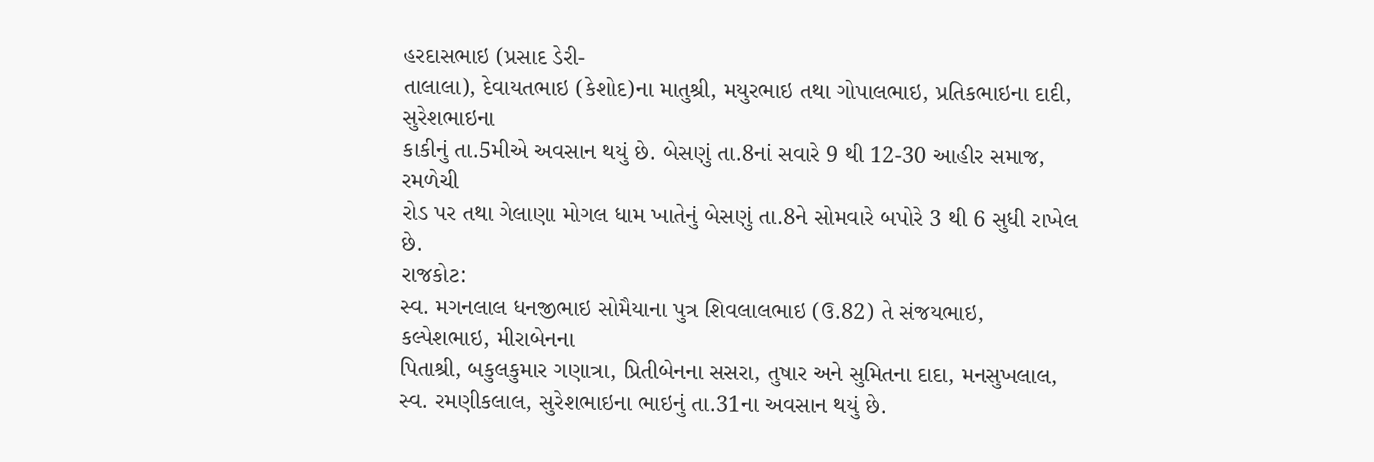હરદાસભાઇ (પ્રસાદ ડેરી-
તાલાલા), દેવાયતભાઇ (કેશોદ)ના માતુશ્રી, મયુરભાઇ તથા ગોપાલભાઇ, પ્રતિકભાઇના દાદી, સુરેશભાઇના
કાકીનું તા.5મીએ અવસાન થયું છે. બેસણું તા.8નાં સવારે 9 થી 12-30 આહીર સમાજ, રમળેચી
રોડ પર તથા ગેલાણા મોગલ ધામ ખાતેનું બેસણું તા.8ને સોમવારે બપોરે 3 થી 6 સુધી રાખેલ
છે.
રાજકોટ:
સ્વ. મગનલાલ ધનજીભાઇ સોમૈયાના પુત્ર શિવલાલભાઇ (ઉ.82) તે સંજયભાઇ, કલ્પેશભાઇ, મીરાબેનના
પિતાશ્રી, બકુલકુમાર ગણાત્રા, પ્રિતીબેનના સસરા, તુષાર અને સુમિતના દાદા, મનસુખલાલ,
સ્વ. રમણીકલાલ, સુરેશભાઇના ભાઇનું તા.31ના અવસાન થયું છે.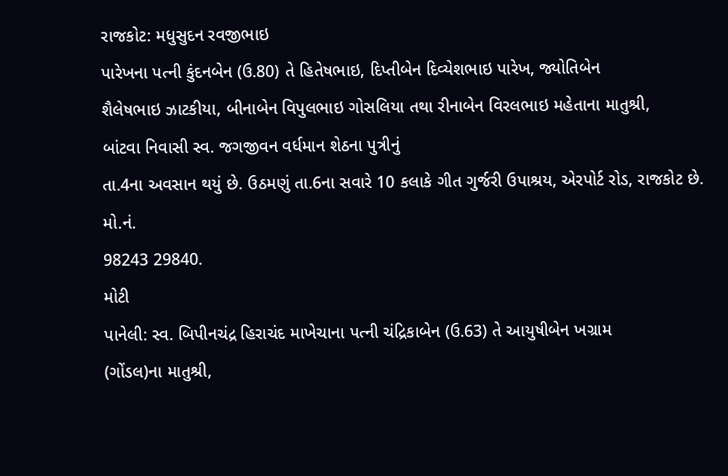રાજકોટ: મધુસુદન રવજીભાઇ
પારેખના પત્ની કુંદનબેન (ઉ.80) તે હિતેષભાઇ, દિપ્તીબેન દિવ્યેશભાઇ પારેખ, જ્યોતિબેન
શૈલેષભાઇ ઝાટકીયા, બીનાબેન વિપુલભાઇ ગોસલિયા તથા રીનાબેન વિરલભાઇ મહેતાના માતુશ્રી,
બાંટવા નિવાસી સ્વ. જગજીવન વર્ધમાન શેઠના પુત્રીનું
તા.4ના અવસાન થયું છે. ઉઠમણું તા.6ના સવારે 10 કલાકે ગીત ગુર્જરી ઉપાશ્રય, એરપોર્ટ રોડ, રાજકોટ છે. મો.નં.
98243 29840.
મોટી
પાનેલી: સ્વ. બિપીનચંદ્ર હિરાચંદ માખેચાના પત્ની ચંદ્રિકાબેન (ઉ.63) તે આયુષીબેન ખગ્રામ
(ગોંડલ)ના માતુશ્રી,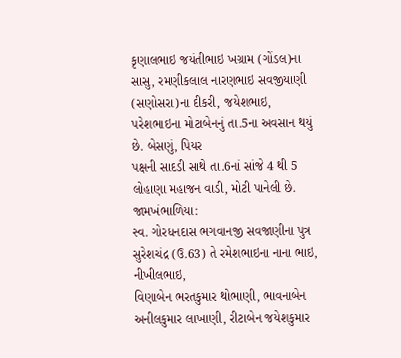કૃણાલભાઇ જયંતીભાઇ ખગ્રામ (ગોંડલ)ના સાસુ, રમણીકલાલ નારણભાઇ સવજીયાણી
(સણોસરા)ના દીકરી, જયેશભાઇ, પરેશભાઇના મોટાબેનનું તા.5ના અવસાન થયું છે. બેસણું, પિયર
પક્ષની સાદડી સાથે તા.6નાં સાંજે 4 થી 5 લોહાણા મહાજન વાડી, મોટી પાનેલી છે.
જામખંભાળિયા:
સ્વ. ગોરધનદાસ ભગવાનજી સવજાણીના પુત્ર સુરેશચંદ્ર (ઉ.63) તે રમેશભાઇના નાના ભાઇ, નીખીલભાઇ,
વિણાબેન ભરતકુમાર થોભાણી, ભાવનાબેન અનીલકુમાર લાખાણી, રીટાબેન જયેશકુમાર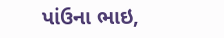પાંઉના ભાઇ,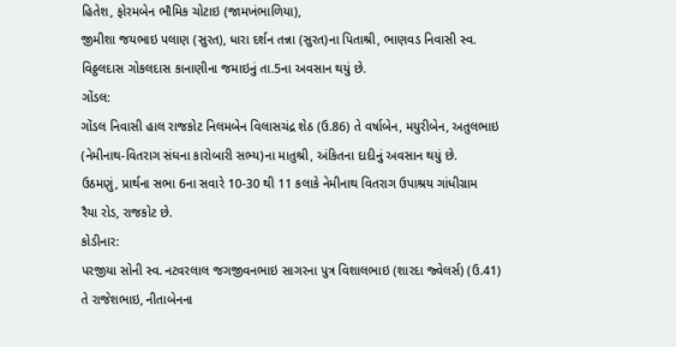હિતેશ, ફોરમબેન ભૌમિક ચોટાઇ (જામખંભાળિયા),
જીમીશા જયભાઇ પલાણ (સુરત), ધારા દર્શન તન્ના (સુરત)ના પિતાશ્રી, ભાણવડ નિવાસી સ્વ.
વિઠ્ઠલદાસ ગોકલદાસ કાનાણીના જમાઇનું તા.5ના અવસાન થયું છે.
ગોંડલ:
ગોંડલ નિવાસી હાલ રાજકોટ નિલમબેન વિલાસચંદ્ર શેઠ (ઉ.86) તે વર્ષાબેન, મયુરીબેન, અતુલભાઇ
(નેમીનાથ-વિતરાગ સંઘના કારોબારી સભ્ય)ના માતુશ્રી, અંકિતના દાદીનું અવસાન થયું છે.
ઉઠમણું, પ્રાર્થના સભા 6ના સવારે 10-30 થી 11 કલાકે નેમીનાથ વિતરાગ ઉપાશ્રય ગાંધીગ્રામ
રૈયા રોડ, રાજકોટ છે.
કોડીનાર:
પરજીયા સોની સ્વ. નટવરલાલ જગજીવનભાઇ સાગરના પુત્ર વિશાલભાઇ (શારદા જ્વેલર્સ) (ઉ.41) તે રાજેશભાઇ, નીતાબેનના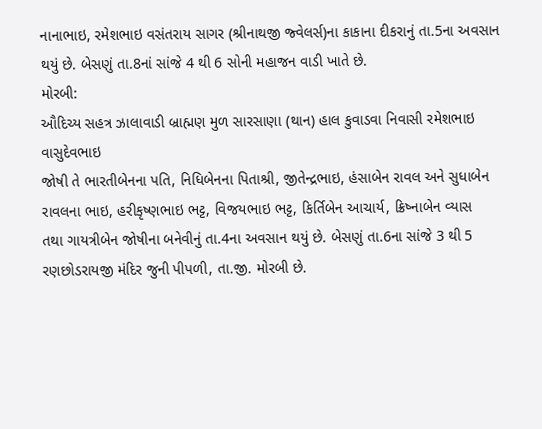નાનાભાઇ, રમેશભાઇ વસંતરાય સાગર (શ્રીનાથજી જ્વેલર્સ)ના કાકાના દીકરાનું તા.5ના અવસાન
થયું છે. બેસણું તા.8નાં સાંજે 4 થી 6 સોની મહાજન વાડી ખાતે છે.
મોરબી:
ઔદિચ્ય સહત્ર ઝાલાવાડી બ્રાહ્મણ મુળ સારસાણા (થાન) હાલ કુવાડવા નિવાસી રમેશભાઇ વાસુદેવભાઇ
જોષી તે ભારતીબેનના પતિ, નિધિબેનના પિતાશ્રી, જીતેન્દ્રભાઇ, હંસાબેન રાવલ અને સુધાબેન
રાવલના ભાઇ, હરીકૃષ્ણભાઇ ભટ્ટ, વિજયભાઇ ભટ્ટ, કિર્તિબેન આચાર્ય, ક્રિષ્નાબેન વ્યાસ
તથા ગાયત્રીબેન જોષીના બનેવીનું તા.4ના અવસાન થયું છે. બેસણું તા.6ના સાંજે 3 થી 5
રણછોડરાયજી મંદિર જુની પીપળી, તા.જી. મોરબી છે.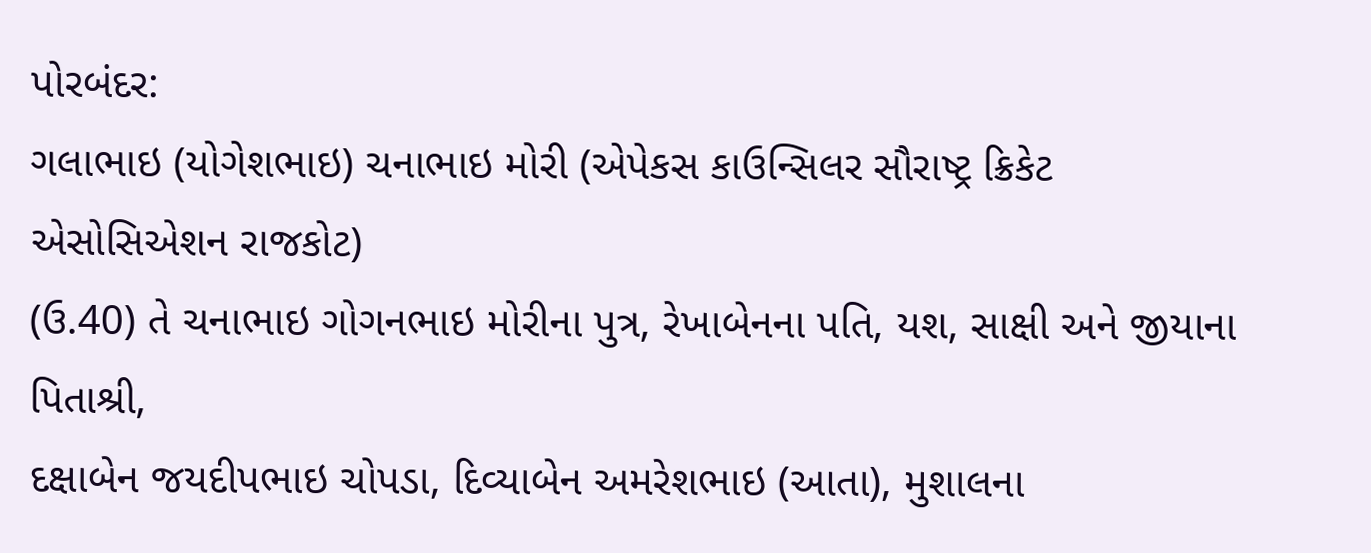પોરબંદર:
ગલાભાઇ (યોગેશભાઇ) ચનાભાઇ મોરી (એપેકસ કાઉન્સિલર સૌરાષ્ટ્ર ક્રિકેટ એસોસિએશન રાજકોટ)
(ઉ.40) તે ચનાભાઇ ગોગનભાઇ મોરીના પુત્ર, રેખાબેનના પતિ, યશ, સાક્ષી અને જીયાના પિતાશ્રી,
દક્ષાબેન જયદીપભાઇ ચોપડા, દિવ્યાબેન અમરેશભાઇ (આતા), મુશાલના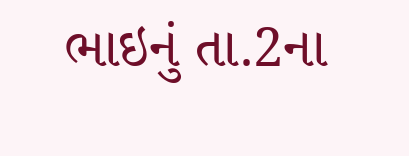ભાઇનું તા.2ના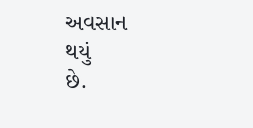અવસાન
થયું
છે.